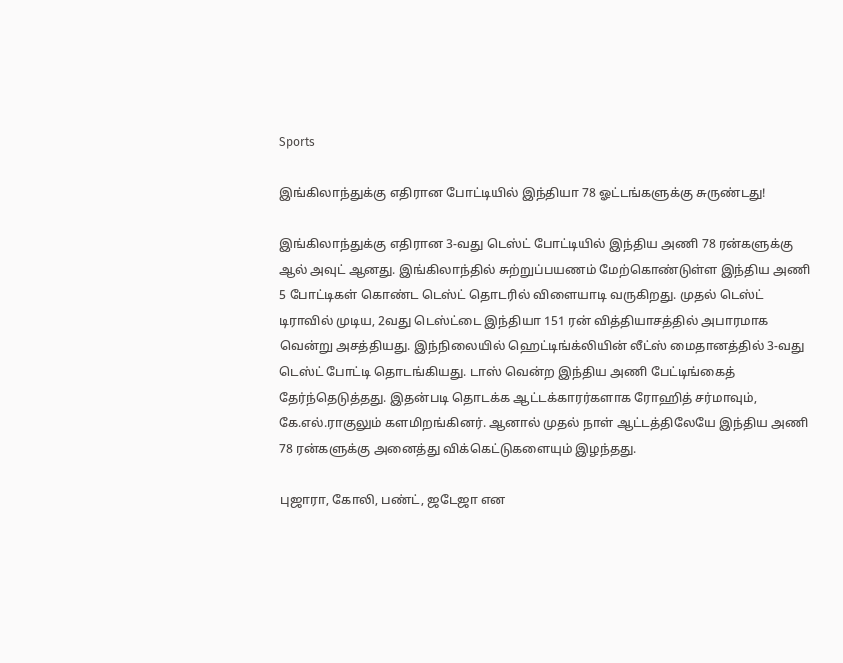Sports

இங்கிலாந்துக்கு எதிரான போட்டியில் இந்தியா 78 ஓட்டங்களுக்கு சுருண்டது!

இங்கிலாந்துக்கு எதிரான 3-வது டெஸ்ட் போட்டியில் இந்திய அணி 78 ரன்களுக்கு ஆல் அவுட் ஆனது. இங்கிலாந்தில் சுற்றுப்பயணம் மேற்கொண்டுள்ள இந்திய அணி 5 போட்டிகள் கொண்ட டெஸ்ட் தொடரில் விளையாடி வருகிறது. முதல் டெஸ்ட் டிராவில் முடிய, 2வது டெஸ்ட்டை இந்தியா 151 ரன் வித்தியாசத்தில் அபாரமாக வென்று அசத்தியது. இந்நிலையில் ஹெட்டிங்க்லியின் லீட்ஸ் மைதானத்தில் 3-வது டெஸ்ட் போட்டி தொடங்கியது. டாஸ் வென்ற இந்திய அணி பேட்டிங்கைத் தேர்ந்தெடுத்தது. இதன்படி தொடக்க ஆட்டக்காரர்களாக ரோஹித் சர்மாவும், கே.எல்.ராகுலும் களமிறங்கினர். ஆனால் முதல் நாள் ஆட்டத்திலேயே இந்திய அணி 78 ரன்களுக்கு அனைத்து விக்கெட்டுகளையும் இழந்தது.

புஜாரா, கோலி, பண்ட், ஜடேஜா என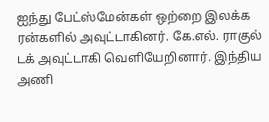ஐந்து பேட்ஸ்மேன்கள் ஒற்றை இலக்க ரன்களில் அவுட்டாகினர். கே.எல். ராகுல் டக் அவுட்டாகி வெளியேறினார். இந்திய அணி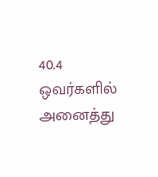40.4 ஒவர்களில் அனைத்து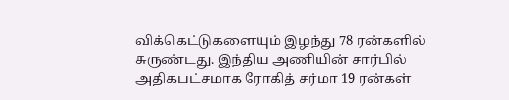விக்கெட்டுகளையும் இழந்து 78 ரன்களில் சுருண்டது. இந்திய அணியின் சார்பில் அதிகபட்சமாக ரோகித் சர்மா 19 ரன்கள்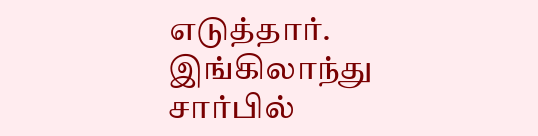எடுத்தார். இங்கிலாந்து சார்பில்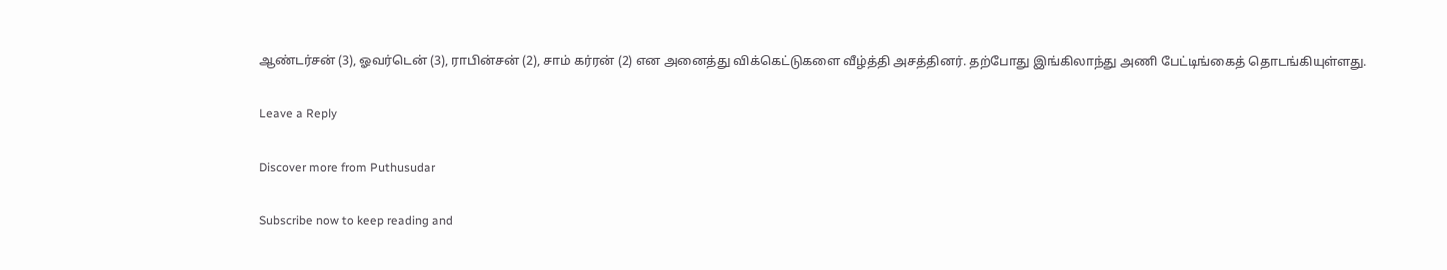ஆண்டர்சன் (3), ஓவர்டென் (3), ராபின்சன் (2), சாம் கர்ரன் (2) என அனைத்து விக்கெட்டுகளை வீழ்த்தி அசத்தினர். தற்போது இங்கிலாந்து அணி பேட்டிங்கைத் தொடங்கியுள்ளது.

Leave a Reply

Discover more from Puthusudar

Subscribe now to keep reading and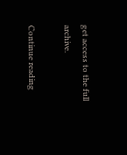get access to the full archive.

Continue reading